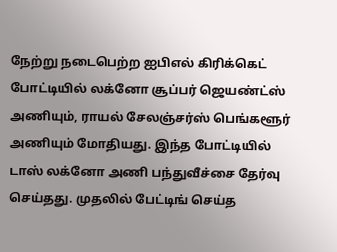நேற்று நடைபெற்ற ஐபிஎல் கிரிக்கெட் போட்டியில் லக்னோ சூப்பர் ஜெயண்ட்ஸ் அணியும், ராயல் சேலஞ்சர்ஸ் பெங்களூர் அணியும் மோதியது. இந்த போட்டியில் டாஸ் லக்னோ அணி பந்துவீச்சை தேர்வு செய்தது. முதலில் பேட்டிங் செய்த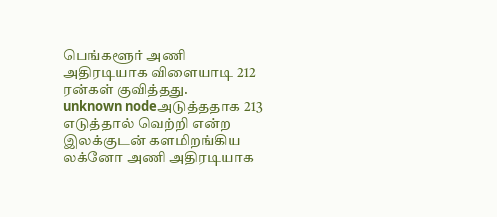பெங்களூர் அணி அதிரடியாக விளையாடி 212 ரன்கள் குவித்தது.
unknown nodeஅடுத்ததாக 213 எடுத்தால் வெற்றி என்ற இலக்குடன் களமிறங்கிய லக்னோ அணி அதிரடியாக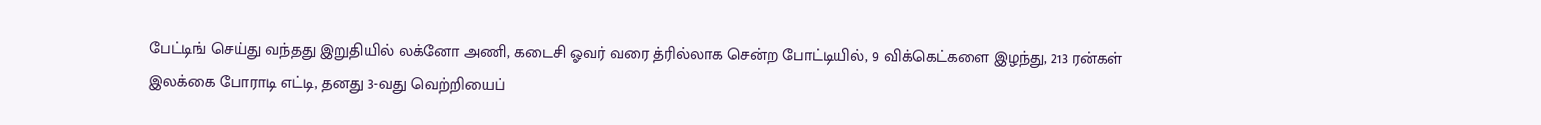பேட்டிங் செய்து வந்தது இறுதியில் லக்னோ அணி, கடைசி ஓவர் வரை த்ரில்லாக சென்ற போட்டியில், 9 விக்கெட்களை இழந்து, 213 ரன்கள் இலக்கை போராடி எட்டி, தனது 3-வது வெற்றியைப்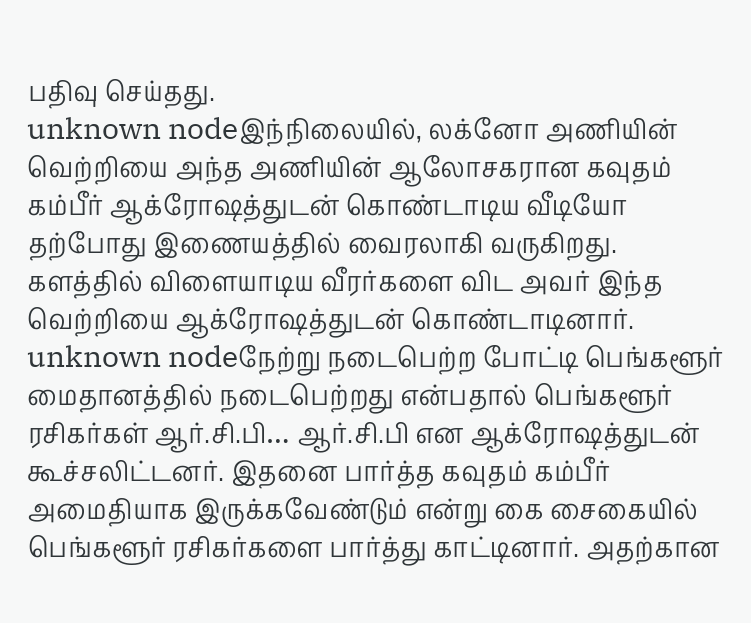பதிவு செய்தது.
unknown nodeஇந்நிலையில், லக்னோ அணியின் வெற்றியை அந்த அணியின் ஆலோசகரான கவுதம் கம்பீர் ஆக்ரோஷத்துடன் கொண்டாடிய வீடியோ தற்போது இணையத்தில் வைரலாகி வருகிறது. களத்தில் விளையாடிய வீரர்களை விட அவர் இந்த வெற்றியை ஆக்ரோஷத்துடன் கொண்டாடினார்.
unknown nodeநேற்று நடைபெற்ற போட்டி பெங்களூர் மைதானத்தில் நடைபெற்றது என்பதால் பெங்களூர் ரசிகர்கள் ஆர்.சி.பி… ஆர்.சி.பி என ஆக்ரோஷத்துடன் கூச்சலிட்டனர். இதனை பார்த்த கவுதம் கம்பீர் அமைதியாக இருக்கவேண்டும் என்று கை சைகையில் பெங்களூர் ரசிகர்களை பார்த்து காட்டினார். அதற்கான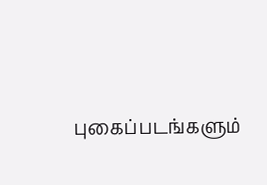புகைப்படங்களும்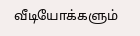வீடியோக்களும்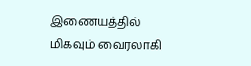இணையத்தில் மிகவும் வைரலாகி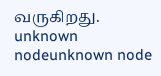வருகிறது.
unknown nodeunknown node